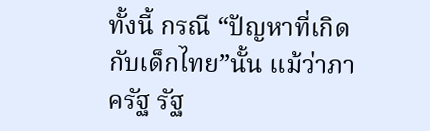ทั้งนี้ กรณี “ปัญหาที่เกิดกับเด็กไทย”นั้น แม้ว่าภาครัฐ รัฐ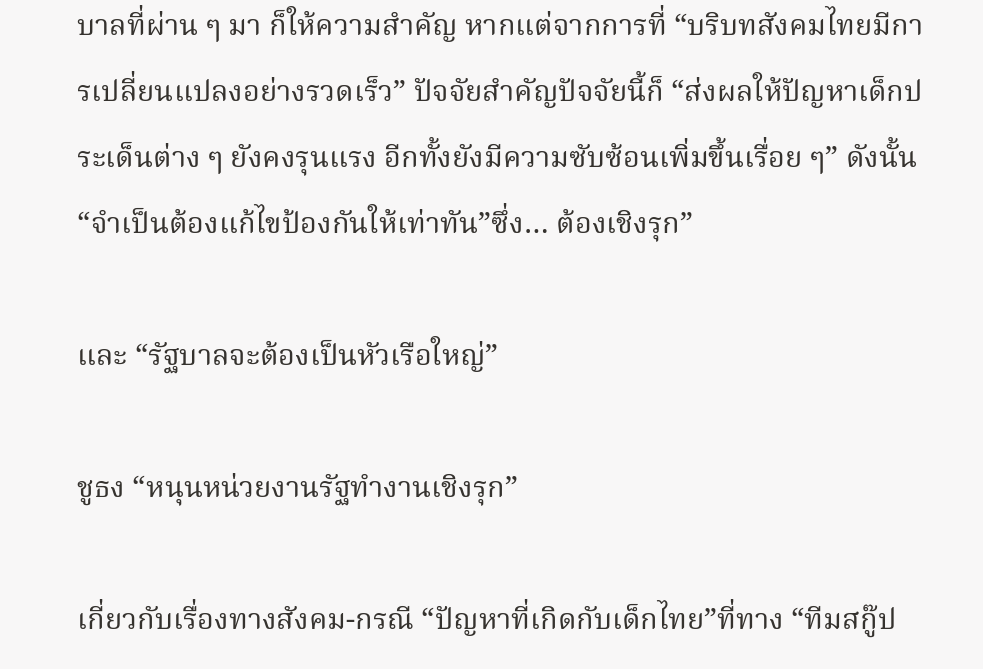บาลที่ผ่าน ๆ มา ก็ให้ความสำคัญ หากแต่จากการที่ “บริบทสังคมไทยมีการเปลี่ยนแปลงอย่างรวดเร็ว” ปัจจัยสำคัญปัจจัยนี้ก็ “ส่งผลให้ปัญหาเด็กประเด็นต่าง ๆ ยังคงรุนแรง อีกทั้งยังมีความซับซ้อนเพิ่มขึ้นเรื่อย ๆ” ดังนั้น “จำเป็นต้องแก้ไขป้องกันให้เท่าทัน”ซึ่ง… ต้องเชิงรุก”

และ “รัฐบาลจะต้องเป็นหัวเรือใหญ่”

ชูธง “หนุนหน่วยงานรัฐทำงานเชิงรุก”

เกี่ยวกับเรื่องทางสังคม-กรณี “ปัญหาที่เกิดกับเด็กไทย”ที่ทาง “ทีมสกู๊ป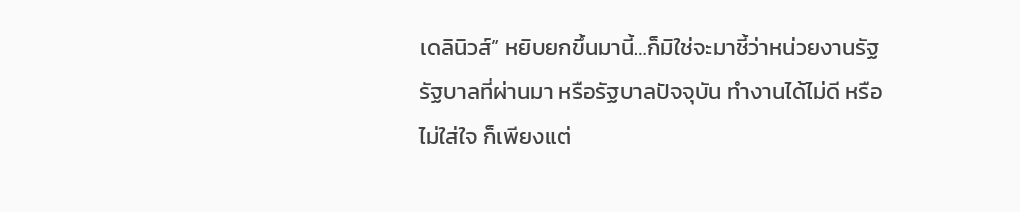เดลินิวส์” หยิบยกขึ้นมานี้…ก็มิใช่จะมาชี้ว่าหน่วยงานรัฐ รัฐบาลที่ผ่านมา หรือรัฐบาลปัจจุบัน ทำงานได้ไม่ดี หรือไม่ใส่ใจ ก็เพียงแต่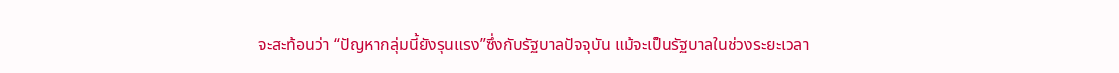จะสะท้อนว่า “ปัญหากลุ่มนี้ยังรุนแรง”ซึ่งกับรัฐบาลปัจจุบัน แม้จะเป็นรัฐบาลในช่วงระยะเวลา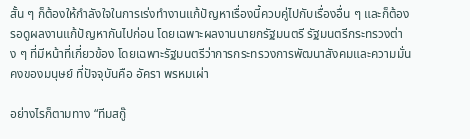สั้น ๆ ก็ต้องให้กำลังใจในการเร่งทำงานแก้ปัญหาเรื่องนี้ควบคู่ไปกับเรื่องอื่น ๆ และก็ต้องรอดูผลงานแก้ปัญหากันไปก่อน โดยเฉพาะผลงานนายกรัฐมนตรี รัฐมนตรีกระทรวงต่าง ๆ ที่มีหน้าที่เกี่ยวข้อง โดยเฉพาะรัฐมนตรีว่าการกระทรวงการพัฒนาสังคมและความมั่นคงของมนุษย์ ที่ปัจจุบันคือ อัครา พรหมเผ่า

อย่างไรก็ตามทาง “ทีมสกู๊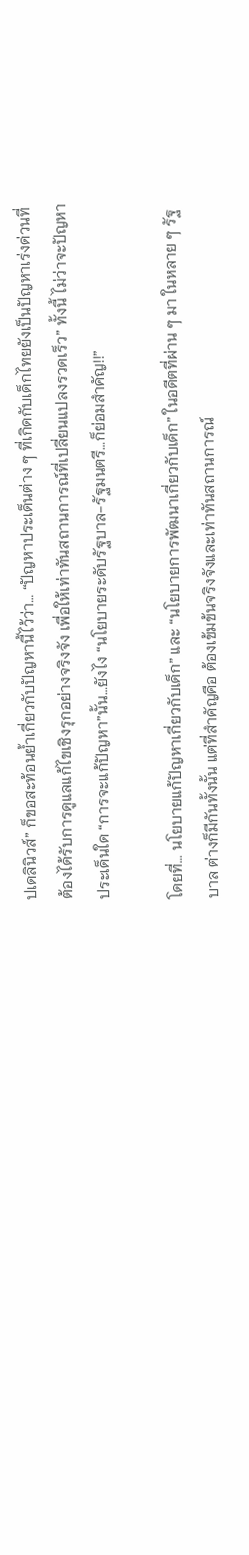ปเดลินิวส์” ก็ขอสะท้อนย้ำเกี่ยวกับปัญหานี้ไว้ว่า… “ปัญหาประเด็นต่าง ๆ ที่เกิดกับเด็กไทยยังเป็นปัญหาเร่งด่วนที่ต้องได้รับการดูแลแก้ไขเชิงรุกอย่างจริงจัง เพื่อให้เท่าทันสถานการณ์ที่เปลี่ยนแปลงรวดเร็ว” ทั้งนี้ ไม่ว่าจะปัญหาประเด็นใด “การจะแก้ปัญหา”นั้น…ยังไง “นโยบายระดับรัฐบาล-รัฐมนตรี…ก็ย่อมสำคัญ!!”

โดยที่… นโยบายแก้ปัญหาเกี่ยวกับเด็ก” และ “นโยบายการพัฒนาเกี่ยวกับเด็ก” ในอดีตที่ผ่าน ๆ มา ในหลาย ๆ รัฐบาล ต่างก็มีกันทั้งนั้น แต่ที่สำคัญคือ ต้องเข้มข้นจริงจังและเท่าทันสถานการณ์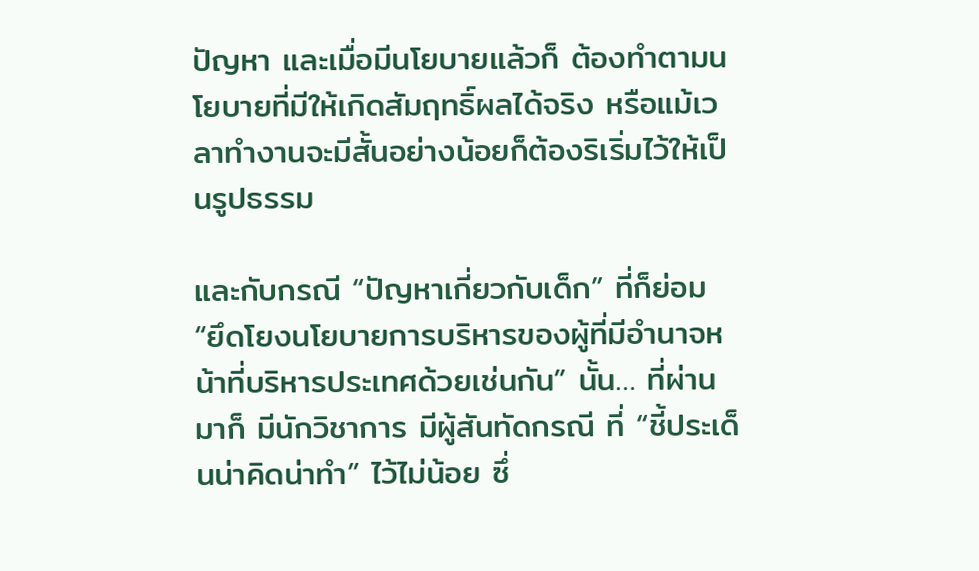ปัญหา และเมื่อมีนโยบายแล้วก็ ต้องทำตามนโยบายที่มีให้เกิดสัมฤทธิ์ผลได้จริง หรือแม้เวลาทำงานจะมีสั้นอย่างน้อยก็ต้องริเริ่มไว้ให้เป็นรูปธรรม

และกับกรณี “ปัญหาเกี่ยวกับเด็ก” ที่ก็ย่อม “ยึดโยงนโยบายการบริหารของผู้ที่มีอำนาจหน้าที่บริหารประเทศด้วยเช่นกัน” นั้น… ที่ผ่านมาก็ มีนักวิชาการ มีผู้สันทัดกรณี ที่ “ชี้ประเด็นน่าคิดน่าทำ” ไว้ไม่น้อย ซึ่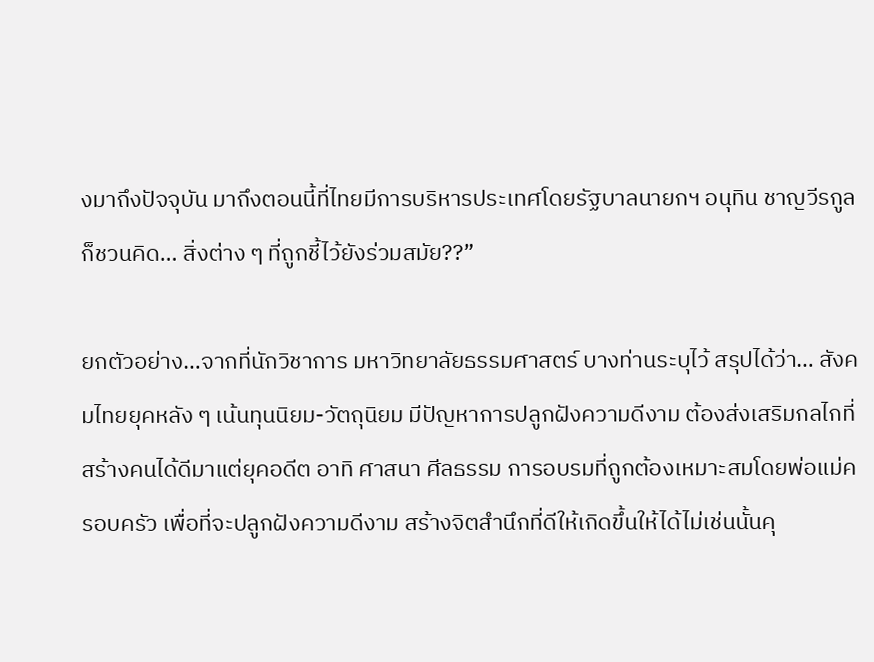งมาถึงปัจจุบัน มาถึงตอนนี้ที่ไทยมีการบริหารประเทศโดยรัฐบาลนายกฯ อนุทิน ชาญวีรกูล ก็ชวนคิด… สิ่งต่าง ๆ ที่ถูกชี้ไว้ยังร่วมสมัย??”

ยกตัวอย่าง…จากที่นักวิชาการ มหาวิทยาลัยธรรมศาสตร์ บางท่านระบุไว้ สรุปได้ว่า… สังคมไทยยุคหลัง ๆ เน้นทุนนิยม-วัตถุนิยม มีปัญหาการปลูกฝังความดีงาม ต้องส่งเสริมกลไกที่สร้างคนได้ดีมาแต่ยุคอดีต อาทิ ศาสนา ศีลธรรม การอบรมที่ถูกต้องเหมาะสมโดยพ่อแม่ครอบครัว เพื่อที่จะปลูกฝังความดีงาม สร้างจิตสำนึกที่ดีให้เกิดขึ้นให้ได้ไม่เช่นนั้นคุ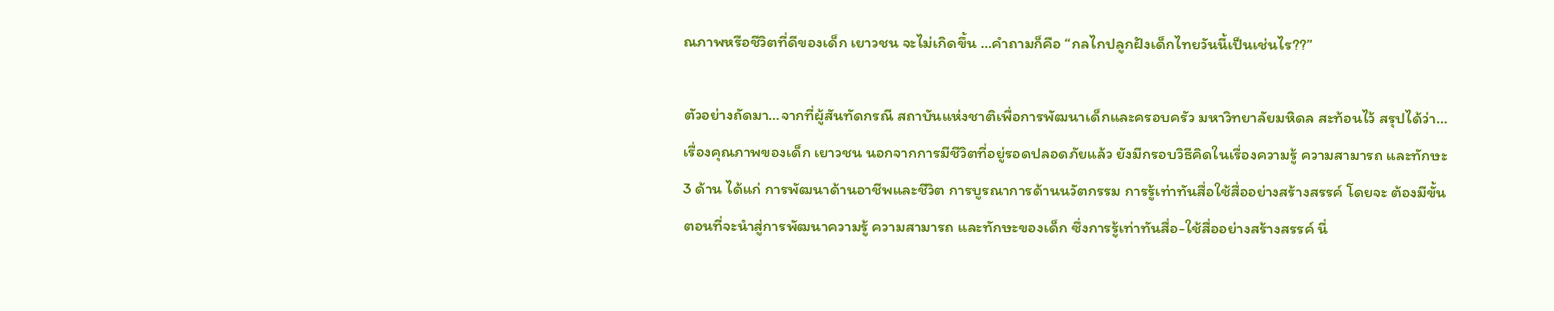ณภาพหรือชีวิตที่ดีของเด็ก เยาวชน จะไม่เกิดขึ้น …คำถามก็คือ “กลไกปลูกฝังเด็กไทยวันนี้เป็นเช่นไร??”

ตัวอย่างถัดมา…จากที่ผู้สันทัดกรณี สถาบันแห่งชาติเพื่อการพัฒนาเด็กและครอบครัว มหาวิทยาลัยมหิดล สะท้อนไว้ สรุปได้ว่า… เรื่องคุณภาพของเด็ก เยาวชน นอกจากการมีชีวิตที่อยู่รอดปลอดภัยแล้ว ยังมีกรอบวิธีคิดในเรื่องความรู้ ความสามารถ และทักษะ 3 ด้าน ได้แก่ การพัฒนาด้านอาชีพและชีวิต การบูรณาการด้านนวัตกรรม การรู้เท่าทันสื่อใช้สื่ออย่างสร้างสรรค์ โดยจะ ต้องมีขั้นตอนที่จะนำสู่การพัฒนาความรู้ ความสามารถ และทักษะของเด็ก ซึ่งการรู้เท่าทันสื่อ-ใช้สื่ออย่างสร้างสรรค์ นี่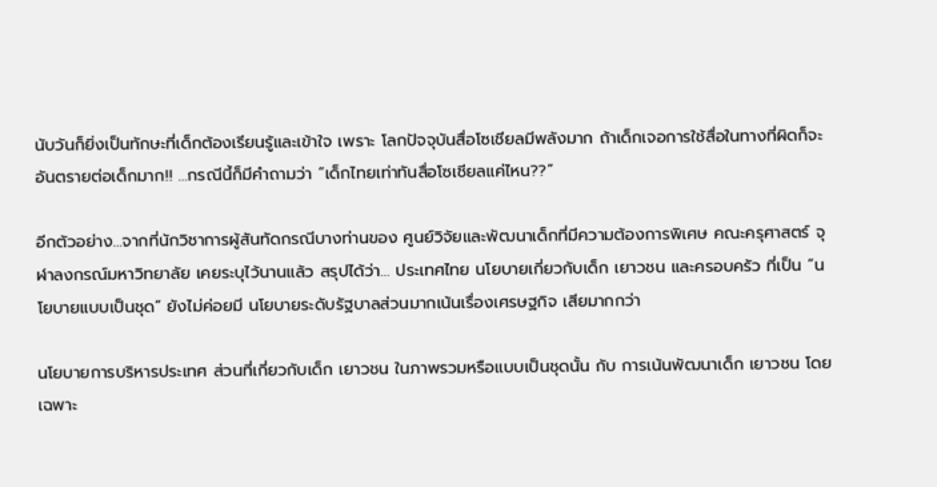นับวันก็ยิ่งเป็นทักษะที่เด็กต้องเรียนรู้และเข้าใจ เพราะ โลกปัจจุบันสื่อโซเชียลมีพลังมาก ถ้าเด็กเจอการใช้สื่อในทางที่ผิดก็จะอันตรายต่อเด็กมาก!! …กรณีนี้ก็มีคำถามว่า “เด็กไทยเท่าทันสื่อโซเชียลแค่ไหน??”

อีกตัวอย่าง…จากที่นักวิชาการผู้สันทัดกรณีบางท่านของ ศูนย์วิจัยและพัฒนาเด็กที่มีความต้องการพิเศษ คณะครุศาสตร์ จุฬาลงกรณ์มหาวิทยาลัย เคยระบุไว้นานแล้ว สรุปได้ว่า… ประเทศไทย นโยบายเกี่ยวกับเด็ก เยาวชน และครอบครัว ที่เป็น “นโยบายแบบเป็นชุด” ยังไม่ค่อยมี นโยบายระดับรัฐบาลส่วนมากเน้นเรื่องเศรษฐกิจ เสียมากกว่า

นโยบายการบริหารประเทศ ส่วนที่เกี่ยวกับเด็ก เยาวชน ในภาพรวมหรือแบบเป็นชุดนั้น กับ การเน้นพัฒนาเด็ก เยาวชน โดยเฉพาะ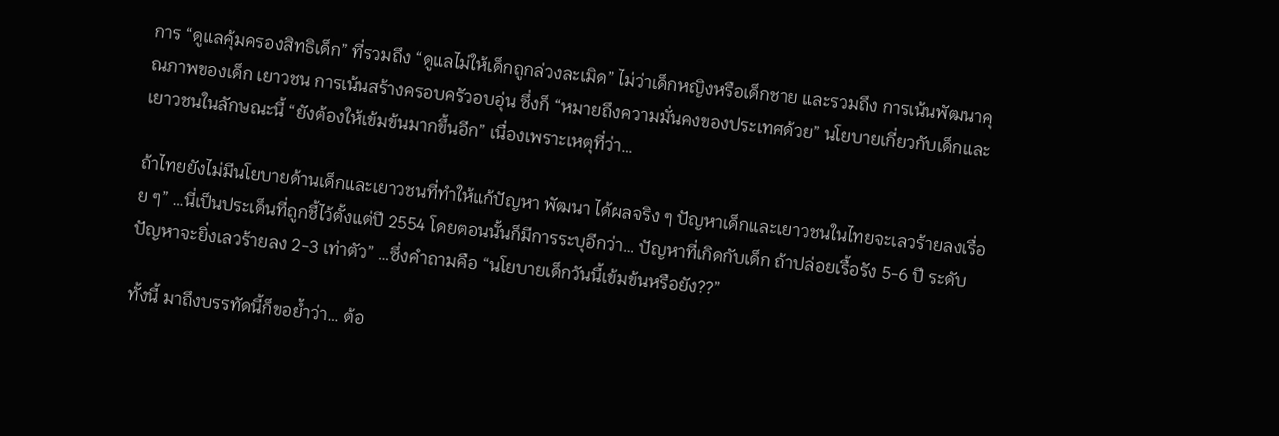การ “ดูแลคุ้มครองสิทธิเด็ก” ที่รวมถึง “ดูแลไม่ให้เด็กถูกล่วงละเมิด” ไม่ว่าเด็กหญิงหรือเด็กชาย และรวมถึง การเน้นพัฒนาคุณภาพของเด็ก เยาวชน การเน้นสร้างครอบครัวอบอุ่น ซึ่งก็ “หมายถึงความมั่นคงของประเทศด้วย” นโยบายเกี่ยวกับเด็กและเยาวชนในลักษณะนี้ “ยังต้องให้เข้มข้นมากขึ้นอีก” เนื่องเพราะเหตุที่ว่า…

ถ้าไทยยังไม่มีนโยบายด้านเด็กและเยาวชนที่ทำให้แก้ปัญหา พัฒนา ได้ผลจริง ๆ ปัญหาเด็กและเยาวชนในไทยจะเลวร้ายลงเรื่อย ๆ” …นี่เป็นประเด็นที่ถูกชี้ไว้ตั้งแต่ปี 2554 โดยตอนนั้นก็มีการระบุอีกว่า… ปัญหาที่เกิดกับเด็ก ถ้าปล่อยเรื้อรัง 5-6 ปี ระดับปัญหาจะยิ่งเลวร้ายลง 2-3 เท่าตัว” …ซึ่งคำถามคือ “นโยบายเด็กวันนี้เข้มข้นหรือยัง??”

ทั้งนี้ มาถึงบรรทัดนี้ก็ขอย้ำว่า… ต้อ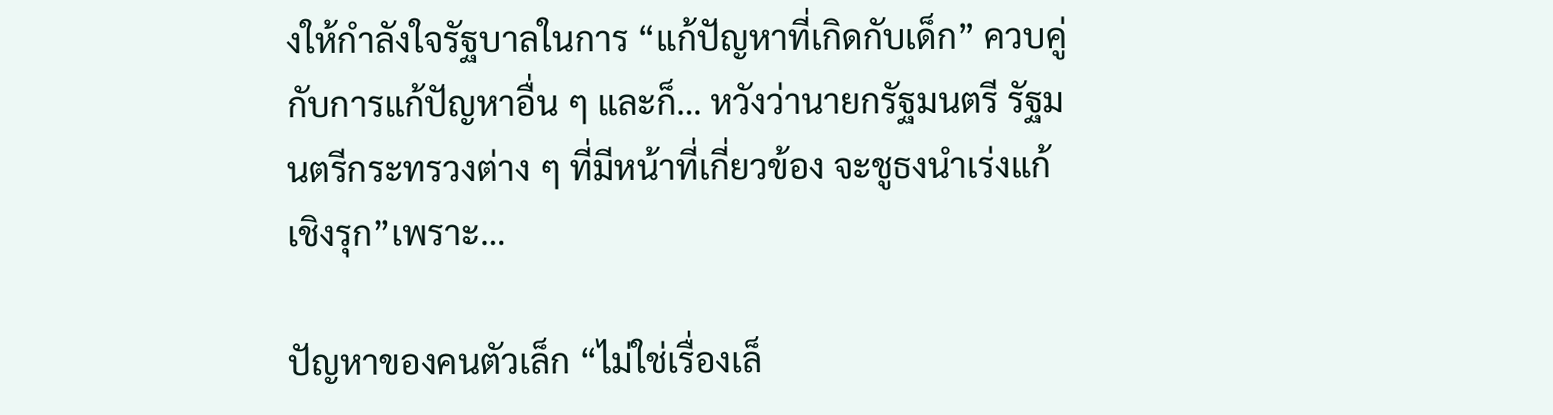งให้กำลังใจรัฐบาลในการ “แก้ปัญหาที่เกิดกับเด็ก” ควบคู่กับการแก้ปัญหาอื่น ๆ และก็… หวังว่านายกรัฐมนตรี รัฐมนตรีกระทรวงต่าง ๆ ที่มีหน้าที่เกี่ยวข้อง จะชูธงนำเร่งแก้เชิงรุก”เพราะ…

ปัญหาของคนตัวเล็ก “ไม่ใช่เรื่องเล็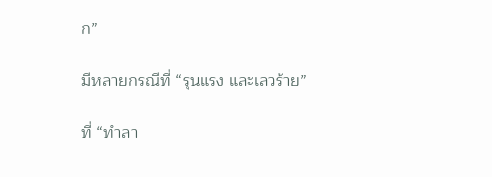ก”

มีหลายกรณีที่ “รุนแรง และเลวร้าย”

ที่ “ทำลา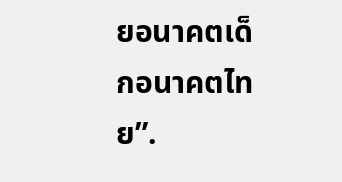ยอนาคตเด็กอนาคตไทย”.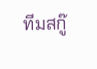ทีมสกู๊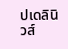ปเดลินิวส์